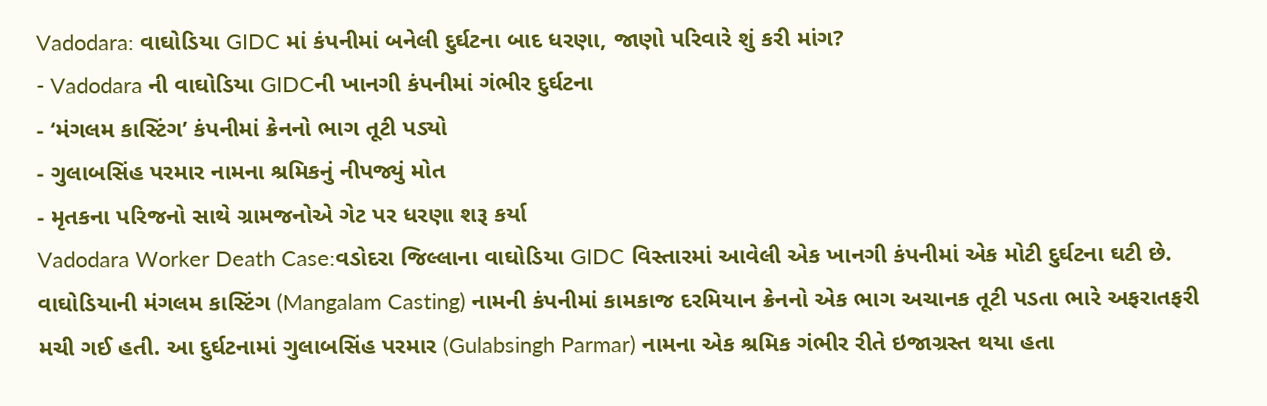Vadodara: વાઘોડિયા GIDC માં કંપનીમાં બનેલી દુર્ઘટના બાદ ધરણા, જાણો પરિવારે શું કરી માંગ?
- Vadodara ની વાઘોડિયા GIDCની ખાનગી કંપનીમાં ગંભીર દુર્ઘટના
- ‘મંગલમ કાસ્ટિંગ’ કંપનીમાં ક્રેનનો ભાગ તૂટી પડ્યો
- ગુલાબસિંહ પરમાર નામના શ્રમિકનું નીપજ્યું મોત
- મૃતકના પરિજનો સાથે ગ્રામજનોએ ગેટ પર ધરણા શરૂ કર્યા
Vadodara Worker Death Case:વડોદરા જિલ્લાના વાઘોડિયા GIDC વિસ્તારમાં આવેલી એક ખાનગી કંપનીમાં એક મોટી દુર્ઘટના ઘટી છે. વાઘોડિયાની મંગલમ કાસ્ટિંગ (Mangalam Casting) નામની કંપનીમાં કામકાજ દરમિયાન ક્રેનનો એક ભાગ અચાનક તૂટી પડતા ભારે અફરાતફરી મચી ગઈ હતી. આ દુર્ઘટનામાં ગુલાબસિંહ પરમાર (Gulabsingh Parmar) નામના એક શ્રમિક ગંભીર રીતે ઇજાગ્રસ્ત થયા હતા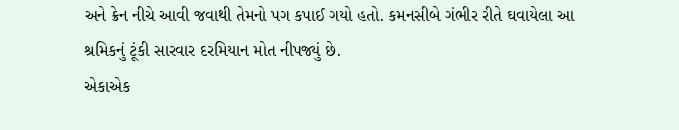અને ક્રેન નીચે આવી જવાથી તેમનો પગ કપાઈ ગયો હતો. કમનસીબે ગંભીર રીતે ઘવાયેલા આ શ્રમિકનું ટૂંકી સારવાર દરમિયાન મોત નીપજ્યું છે.
એકાએક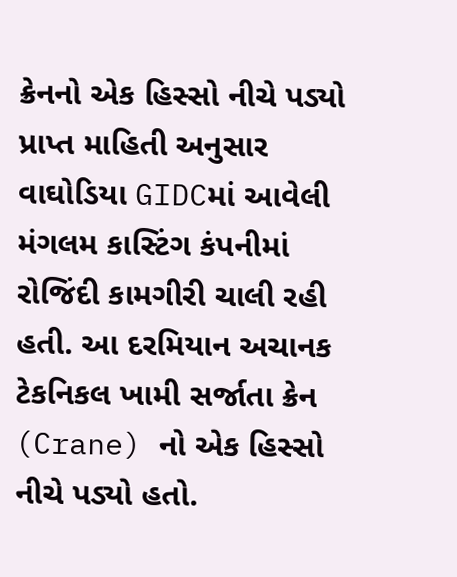ક્રેનનો એક હિસ્સો નીચે પડ્યો
પ્રાપ્ત માહિતી અનુસાર વાઘોડિયા GIDCમાં આવેલી મંગલમ કાસ્ટિંગ કંપનીમાં રોજિંદી કામગીરી ચાલી રહી હતી. આ દરમિયાન અચાનક ટેકનિકલ ખામી સર્જાતા ક્રેન (Crane) નો એક હિસ્સો નીચે પડ્યો હતો.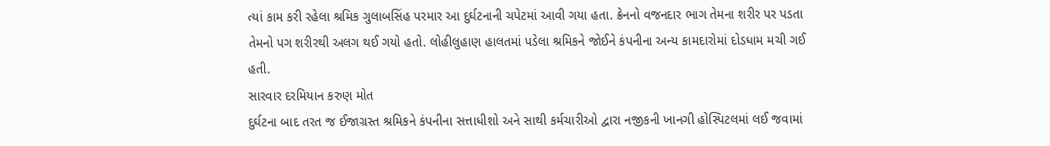ત્યાં કામ કરી રહેલા શ્રમિક ગુલાબસિંહ પરમાર આ દુર્ઘટનાની ચપેટમાં આવી ગયા હતા. ક્રેનનો વજનદાર ભાગ તેમના શરીર પર પડતા તેમનો પગ શરીરથી અલગ થઈ ગયો હતો. લોહીલુહાણ હાલતમાં પડેલા શ્રમિકને જોઈને કંપનીના અન્ય કામદારોમાં દોડધામ મચી ગઈ હતી.
સારવાર દરમિયાન કરુણ મોત
દુર્ઘટના બાદ તરત જ ઈજાગ્રસ્ત શ્રમિકને કંપનીના સત્તાધીશો અને સાથી કર્મચારીઓ દ્વારા નજીકની ખાનગી હોસ્પિટલમાં લઈ જવામાં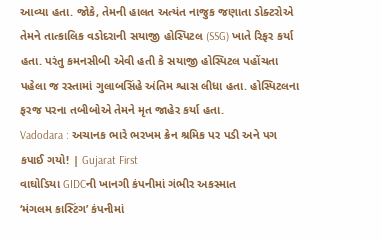આવ્યા હતા. જોકે, તેમની હાલત અત્યંત નાજુક જણાતા ડોક્ટરોએ તેમને તાત્કાલિક વડોદરાની સયાજી હોસ્પિટલ (SSG) ખાતે રિફર કર્યા હતા. પરંતુ કમનસીબી એવી હતી કે સયાજી હોસ્પિટલ પહોંચતા પહેલા જ રસ્તામાં ગુલાબસિંહે અંતિમ શ્વાસ લીધા હતા. હોસ્પિટલના ફરજ પરના તબીબોએ તેમને મૃત જાહેર કર્યા હતા.
Vadodara : અચાનક ભારે ભરખમ ક્રેન શ્રમિક પર પડી અને પગ કપાઈ ગયો! | Gujarat First
વાઘોડિયા GIDCની ખાનગી કંપનીમાં ગંભીર અકસ્માત
‘મંગલમ કાસ્ટિંગ’ કંપનીમાં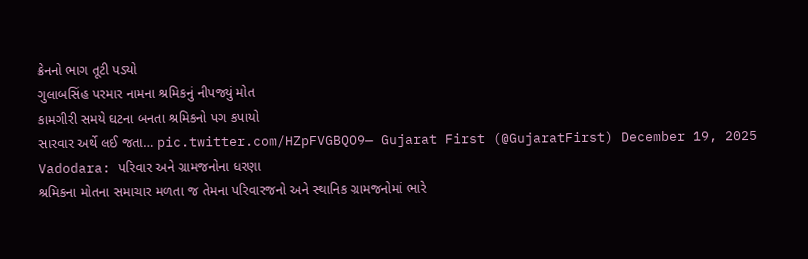ક્રેનનો ભાગ તૂટી પડ્યો
ગુલાબસિંહ પરમાર નામના શ્રમિકનું નીપજ્યું મોત
કામગીરી સમયે ઘટના બનતા શ્રમિકનો પગ કપાયો
સારવાર અર્થે લઈ જતા… pic.twitter.com/HZpFVGBQO9— Gujarat First (@GujaratFirst) December 19, 2025
Vadodara: પરિવાર અને ગ્રામજનોના ધરણા
શ્રમિકના મોતના સમાચાર મળતા જ તેમના પરિવારજનો અને સ્થાનિક ગ્રામજનોમાં ભારે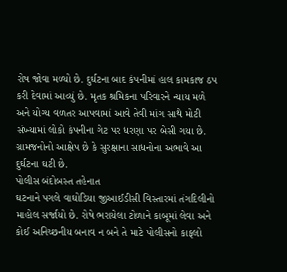રોષ જોવા મળ્યો છે. દુર્ઘટના બાદ કંપનીમાં હાલ કામકાજ ઠપ કરી દેવામાં આવ્યું છે. મૃતક શ્રમિકના પરિવારને ન્યાય મળે અને યોગ્ય વળતર આપવામાં આવે તેવી માંગ સાથે મોટી સંખ્યામાં લોકો કંપનીના ગેટ પર ધરણા પર બેસી ગયા છે. ગ્રામજનોનો આક્ષેપ છે કે સુરક્ષાના સાધનોના અભાવે આ દુર્ઘટના ઘટી છે.
પોલીસ બંદોબસ્ત તહેનાત
ઘટનાને પગલે વાઘોડિયા જીઆઈડીસી વિસ્તારમાં તંગદિલીનો માહોલ સર્જાયો છે. રોષે ભરાયેલા ટોળાને કાબૂમાં લેવા અને કોઈ અનિચ્છનીય બનાવ ન બને તે માટે પોલીસનો કાફલો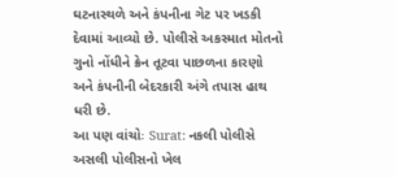ઘટનાસ્થળે અને કંપનીના ગેટ પર ખડકી દેવામાં આવ્યો છે. પોલીસે અકસ્માત મોતનો ગુનો નોંધીને ક્રેન તૂટવા પાછળના કારણો અને કંપનીની બેદરકારી અંગે તપાસ હાથ ધરી છે.
આ પણ વાંચોઃ Surat: નકલી પોલીસે અસલી પોલીસનો ખેલ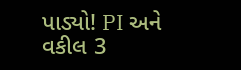પાડ્યો! PI અને વકીલ 3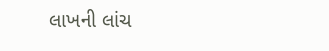લાખની લાંચ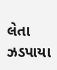લેતા ઝડપાયા